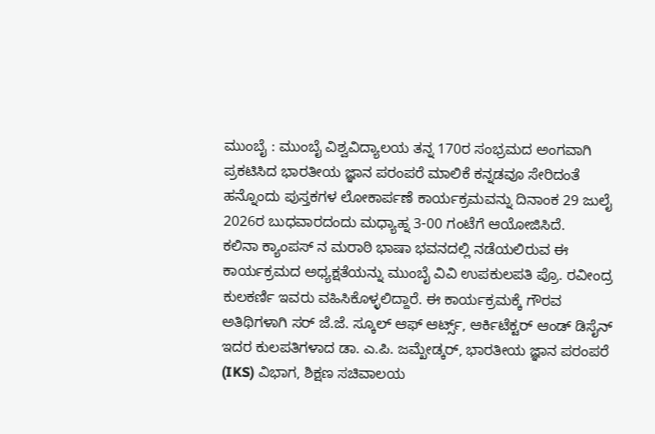ಮುಂಬೈ : ಮುಂಬೈ ವಿಶ್ವವಿದ್ಯಾಲಯ ತನ್ನ 170ರ ಸಂಭ್ರಮದ ಅಂಗವಾಗಿ ಪ್ರಕಟಿಸಿದ ಭಾರತೀಯ ಜ್ಞಾನ ಪರಂಪರೆ ಮಾಲಿಕೆ ಕನ್ನಡವೂ ಸೇರಿದಂತೆ ಹನ್ನೊಂದು ಪುಸ್ತಕಗಳ ಲೋಕಾರ್ಪಣೆ ಕಾರ್ಯಕ್ರಮವನ್ನು ದಿನಾಂಕ 29 ಜುಲೈ 2026ರ ಬುಧವಾರದಂದು ಮಧ್ಯಾಹ್ನ 3-00 ಗಂಟೆಗೆ ಆಯೋಜಿಸಿದೆ.
ಕಲಿನಾ ಕ್ಯಾಂಪಸ್ ನ ಮರಾಠಿ ಭಾಷಾ ಭವನದಲ್ಲಿ ನಡೆಯಲಿರುವ ಈ ಕಾರ್ಯಕ್ರಮದ ಅಧ್ಯಕ್ಷತೆಯನ್ನು ಮುಂಬೈ ವಿವಿ ಉಪಕುಲಪತಿ ಪ್ರೊ. ರವೀಂದ್ರ ಕುಲಕರ್ಣಿ ಇವರು ವಹಿಸಿಕೊಳ್ಳಲಿದ್ದಾರೆ. ಈ ಕಾರ್ಯಕ್ರಮಕ್ಕೆ ಗೌರವ ಅತಿಥಿಗಳಾಗಿ ಸರ್ ಜೆ.ಜೆ. ಸ್ಕೂಲ್ ಆಫ್ ಆರ್ಟ್ಸ್, ಆರ್ಕಿಟೆಕ್ಟರ್ ಆಂಡ್ ಡಿಸೈನ್ ಇದರ ಕುಲಪತಿಗಳಾದ ಡಾ. ಎ.ಪಿ. ಜಮ್ಖೇಡ್ಕರ್, ಭಾರತೀಯ ಜ್ಞಾನ ಪರಂಪರೆ (IKS) ವಿಭಾಗ, ಶಿಕ್ಷಣ ಸಚಿವಾಲಯ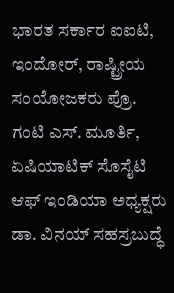ಭಾರತ ಸರ್ಕಾರ ಐಐಟಿ, ಇಂದೋರ್, ರಾಷ್ಟ್ರೀಯ ಸಂಯೋಜಕರು ಪ್ರೊ. ಗಂಟಿ ಎಸ್. ಮೂರ್ತಿ, ಏಷಿಯಾಟಿಕ್ ಸೊಸೈಟಿ ಆಫ್ ಇಂಡಿಯಾ ಅಧ್ಯಕ್ಷರು ಡಾ. ವಿನಯ್ ಸಹಸ್ರಬುದ್ಧೆ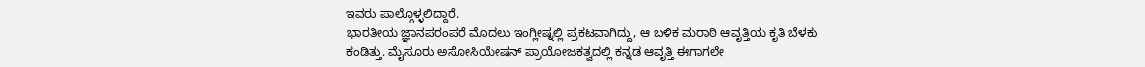ಇವರು ಪಾಲ್ಗೊಳ್ಳಲಿದ್ದಾರೆ.
ಭಾರತೀಯ ಜ್ಞಾನಪರಂಪರೆ ಮೊದಲು ಇಂಗ್ಲೀಷ್ನಲ್ಲಿ ಪ್ರಕಟವಾಗಿದ್ದು, ಆ ಬಳಿಕ ಮರಾಠಿ ಆವೃತ್ತಿಯ ಕೃತಿ ಬೆಳಕು ಕಂಡಿತ್ತು. ಮೈಸೂರು ಅಸೋಸಿಯೇಷನ್ ಪ್ರಾಯೋಜಕತ್ವದಲ್ಲಿ ಕನ್ನಡ ಆವೃತ್ತಿ ಈಗಾಗಲೇ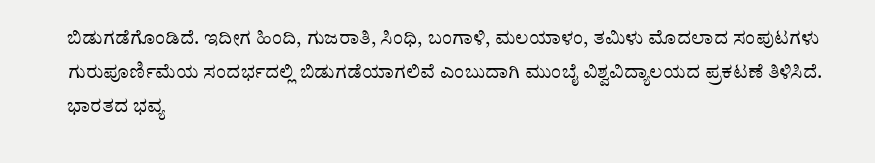ಬಿಡುಗಡೆಗೊಂಡಿದೆ. ಇದೀಗ ಹಿಂದಿ, ಗುಜರಾತಿ, ಸಿಂಧಿ, ಬಂಗಾಳಿ, ಮಲಯಾಳಂ, ತಮಿಳು ಮೊದಲಾದ ಸಂಪುಟಗಳು ಗುರುಪೂರ್ಣಿಮೆಯ ಸಂದರ್ಭದಲ್ಲಿ ಬಿಡುಗಡೆಯಾಗಲಿವೆ ಎಂಬುದಾಗಿ ಮುಂಬೈ ವಿಶ್ವವಿದ್ಯಾಲಯದ ಪ್ರಕಟಣೆ ತಿಳಿಸಿದೆ.
ಭಾರತದ ಭವ್ಯ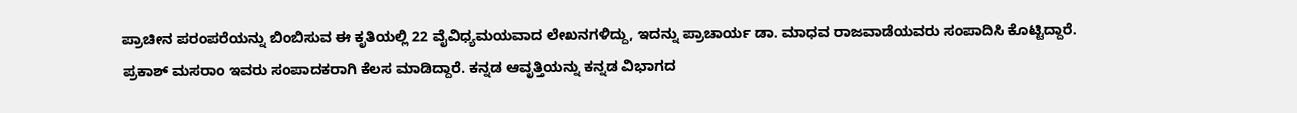ಪ್ರಾಚೀನ ಪರಂಪರೆಯನ್ನು ಬಿಂಬಿಸುವ ಈ ಕೃತಿಯಲ್ಲಿ 22 ವೈವಿಧ್ಯಮಯವಾದ ಲೇಖನಗಳಿದ್ದು, ಇದನ್ನು ಪ್ರಾಚಾರ್ಯ ಡಾ. ಮಾಧವ ರಾಜವಾಡೆಯವರು ಸಂಪಾದಿಸಿ ಕೊಟ್ಟಿದ್ದಾರೆ. ಪ್ರಕಾಶ್ ಮಸರಾಂ ಇವರು ಸಂಪಾದಕರಾಗಿ ಕೆಲಸ ಮಾಡಿದ್ದಾರೆ. ಕನ್ನಡ ಆವೃತ್ತಿಯನ್ನು ಕನ್ನಡ ವಿಭಾಗದ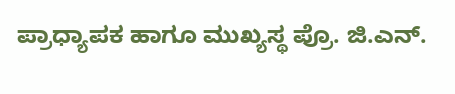ಪ್ರಾಧ್ಯಾಪಕ ಹಾಗೂ ಮುಖ್ಯಸ್ಥ ಪ್ರೊ. ಜಿ.ಎನ್.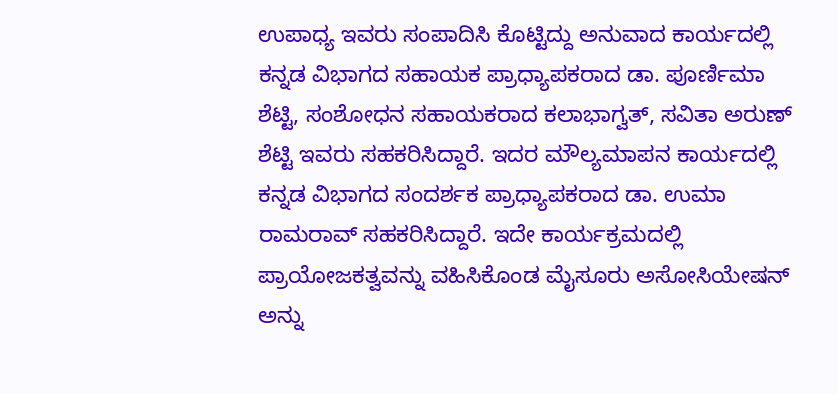ಉಪಾಧ್ಯ ಇವರು ಸಂಪಾದಿಸಿ ಕೊಟ್ಟಿದ್ದು ಅನುವಾದ ಕಾರ್ಯದಲ್ಲಿ ಕನ್ನಡ ವಿಭಾಗದ ಸಹಾಯಕ ಪ್ರಾಧ್ಯಾಪಕರಾದ ಡಾ. ಪೂರ್ಣಿಮಾ ಶೆಟ್ಟಿ, ಸಂಶೋಧನ ಸಹಾಯಕರಾದ ಕಲಾಭಾಗ್ವತ್, ಸವಿತಾ ಅರುಣ್ ಶೆಟ್ಟಿ ಇವರು ಸಹಕರಿಸಿದ್ದಾರೆ. ಇದರ ಮೌಲ್ಯಮಾಪನ ಕಾರ್ಯದಲ್ಲಿ ಕನ್ನಡ ವಿಭಾಗದ ಸಂದರ್ಶಕ ಪ್ರಾಧ್ಯಾಪಕರಾದ ಡಾ. ಉಮಾ ರಾಮರಾವ್ ಸಹಕರಿಸಿದ್ದಾರೆ. ಇದೇ ಕಾರ್ಯಕ್ರಮದಲ್ಲಿ ಪ್ರಾಯೋಜಕತ್ವವನ್ನು ವಹಿಸಿಕೊಂಡ ಮೈಸೂರು ಅಸೋಸಿಯೇಷನ್ ಅನ್ನು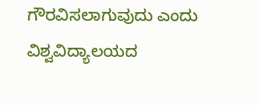ಗೌರವಿಸಲಾಗುವುದು ಎಂದು ವಿಶ್ವವಿದ್ಯಾಲಯದ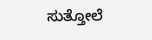ಸುತ್ತೋಲೆ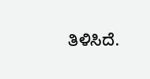ತಿಳಿಸಿದೆ.